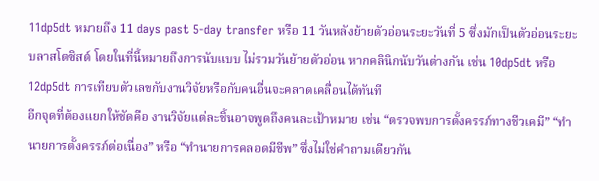11dp5dt หมายถึง 11 days past 5-day transfer หรือ 11 วันหลังย้ายตัวอ่อนระยะวันที่ 5 ซึ่งมักเป็นตัวอ่อนระยะบลาสโตซิสต์ โดยในที่นี้หมายถึงการนับแบบ ไม่รวมวันย้ายตัวอ่อน หากคลินิกนับวันต่างกัน เช่น 10dp5dt หรือ 12dp5dt การเทียบตัวเลขกับงานวิจัยหรือกับคนอื่นจะคลาดเคลื่อนได้ทันที
อีกจุดที่ต้องแยกให้ชัดคือ งานวิจัยแต่ละชิ้นอาจพูดถึงคนละเป้าหมาย เช่น “ตรวจพบการตั้งครรภ์ทางชีวเคมี” “ทำนายการตั้งครรภ์ต่อเนื่อง” หรือ “ทำนายการคลอดมีชีพ” ซึ่งไม่ใช่คำถามเดียวกัน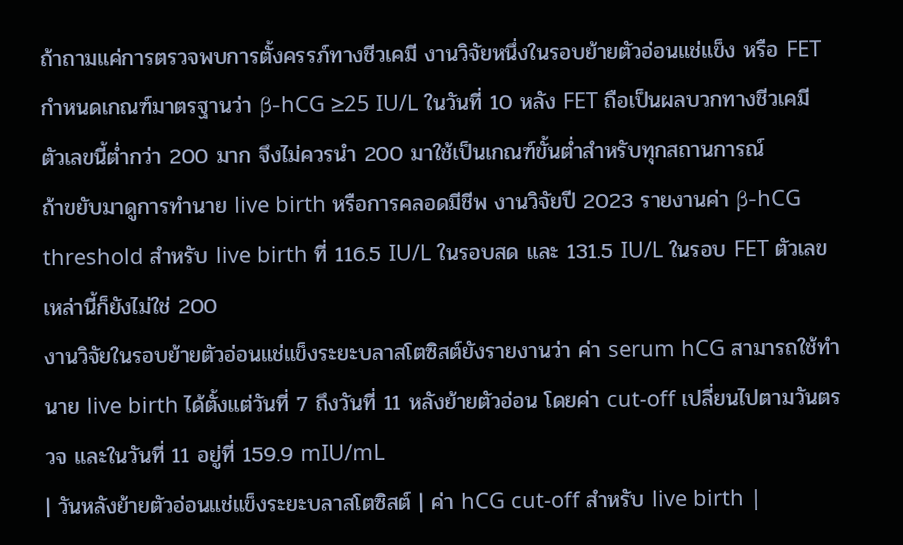ถ้าถามแค่การตรวจพบการตั้งครรภ์ทางชีวเคมี งานวิจัยหนึ่งในรอบย้ายตัวอ่อนแช่แข็ง หรือ FET กำหนดเกณฑ์มาตรฐานว่า β-hCG ≥25 IU/L ในวันที่ 10 หลัง FET ถือเป็นผลบวกทางชีวเคมี ตัวเลขนี้ต่ำกว่า 200 มาก จึงไม่ควรนำ 200 มาใช้เป็นเกณฑ์ขั้นต่ำสำหรับทุกสถานการณ์
ถ้าขยับมาดูการทำนาย live birth หรือการคลอดมีชีพ งานวิจัยปี 2023 รายงานค่า β-hCG threshold สำหรับ live birth ที่ 116.5 IU/L ในรอบสด และ 131.5 IU/L ในรอบ FET ตัวเลขเหล่านี้ก็ยังไม่ใช่ 200
งานวิจัยในรอบย้ายตัวอ่อนแช่แข็งระยะบลาสโตซิสต์ยังรายงานว่า ค่า serum hCG สามารถใช้ทำนาย live birth ได้ตั้งแต่วันที่ 7 ถึงวันที่ 11 หลังย้ายตัวอ่อน โดยค่า cut-off เปลี่ยนไปตามวันตรวจ และในวันที่ 11 อยู่ที่ 159.9 mIU/mL
| วันหลังย้ายตัวอ่อนแช่แข็งระยะบลาสโตซิสต์ | ค่า hCG cut-off สำหรับ live birth |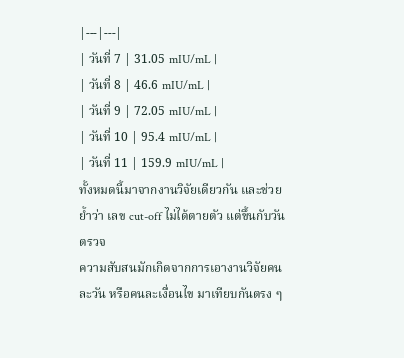|---|---|
| วันที่ 7 | 31.05 mIU/mL |
| วันที่ 8 | 46.6 mIU/mL |
| วันที่ 9 | 72.05 mIU/mL |
| วันที่ 10 | 95.4 mIU/mL |
| วันที่ 11 | 159.9 mIU/mL |
ทั้งหมดนี้มาจากงานวิจัยเดียวกัน และช่วยย้ำว่า เลข cut-off ไม่ได้ตายตัว แต่ขึ้นกับวันตรวจ
ความสับสนมักเกิดจากการเอางานวิจัยคนละวัน หรือคนละเงื่อนไข มาเทียบกันตรง ๆ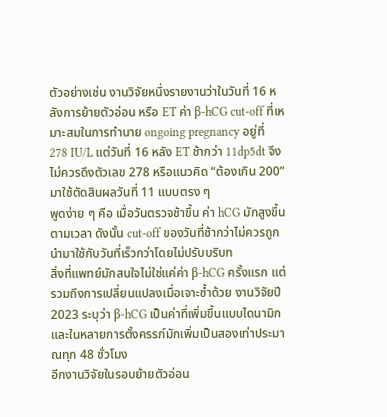ตัวอย่างเช่น งานวิจัยหนึ่งรายงานว่าในวันที่ 16 หลังการย้ายตัวอ่อน หรือ ET ค่า β-hCG cut-off ที่เหมาะสมในการทำนาย ongoing pregnancy อยู่ที่ 278 IU/L แต่วันที่ 16 หลัง ET ช้ากว่า 11dp5dt จึงไม่ควรดึงตัวเลข 278 หรือแนวคิด “ต้องเกิน 200” มาใช้ตัดสินผลวันที่ 11 แบบตรง ๆ
พูดง่าย ๆ คือ เมื่อวันตรวจช้าขึ้น ค่า hCG มักสูงขึ้นตามเวลา ดังนั้น cut-off ของวันที่ช้ากว่าไม่ควรถูกนำมาใช้กับวันที่เร็วกว่าโดยไม่ปรับบริบท
สิ่งที่แพทย์มักสนใจไม่ใช่แค่ค่า β-hCG ครั้งแรก แต่รวมถึงการเปลี่ยนแปลงเมื่อเจาะซ้ำด้วย งานวิจัยปี 2023 ระบุว่า β-hCG เป็นค่าที่เพิ่มขึ้นแบบไดนามิก และในหลายการตั้งครรภ์มักเพิ่มเป็นสองเท่าประมาณทุก 48 ชั่วโมง
อีกงานวิจัยในรอบย้ายตัวอ่อน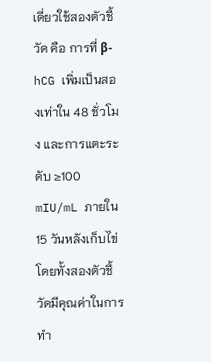เดี่ยวใช้สองตัวชี้วัด คือ การที่ β-hCG เพิ่มเป็นสองเท่าใน 48 ชั่วโมง และการแตะระดับ ≥100 mIU/mL ภายใน 15 วันหลังเก็บไข่ โดยทั้งสองตัวชี้วัดมีคุณค่าในการทำ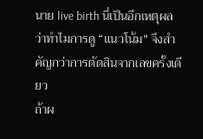นาย live birth นี่เป็นอีกเหตุผลว่าทำไมการดู “แนวโน้ม” จึงสำคัญกว่าการตัดสินจากเลขครั้งเดียว
ถ้าผ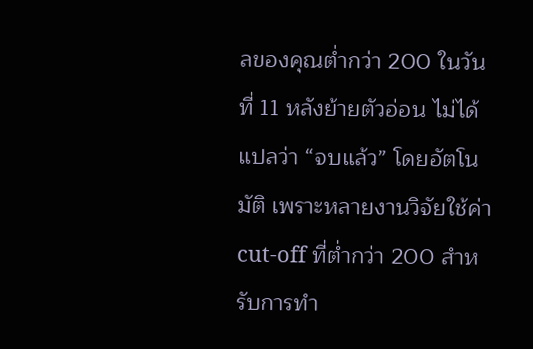ลของคุณต่ำกว่า 200 ในวันที่ 11 หลังย้ายตัวอ่อน ไม่ได้แปลว่า “จบแล้ว” โดยอัตโนมัติ เพราะหลายงานวิจัยใช้ค่า cut-off ที่ต่ำกว่า 200 สำหรับการทำ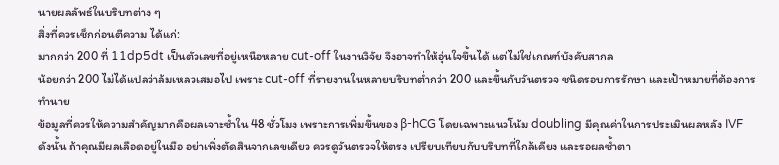นายผลลัพธ์ในบริบทต่าง ๆ
สิ่งที่ควรเช็กก่อนตีความ ได้แก่:
มากกว่า 200 ที่ 11dp5dt เป็นตัวเลขที่อยู่เหนือหลาย cut-off ในงานวิจัย จึงอาจทำให้อุ่นใจขึ้นได้ แต่ไม่ใช่เกณฑ์บังคับสากล
น้อยกว่า 200 ไม่ได้แปลว่าล้มเหลวเสมอไป เพราะ cut-off ที่รายงานในหลายบริบทต่ำกว่า 200 และขึ้นกับวันตรวจ ชนิดรอบการรักษา และเป้าหมายที่ต้องการทำนาย
ข้อมูลที่ควรให้ความสำคัญมากคือผลเจาะซ้ำใน 48 ชั่วโมง เพราะการเพิ่มขึ้นของ β-hCG โดยเฉพาะแนวโน้ม doubling มีคุณค่าในการประเมินผลหลัง IVF
ดังนั้น ถ้าคุณมีผลเลือดอยู่ในมือ อย่าเพิ่งตัดสินจากเลขเดียว ควรดูวันตรวจให้ตรง เปรียบเทียบกับบริบทที่ใกล้เคียง และรอผลซ้ำตา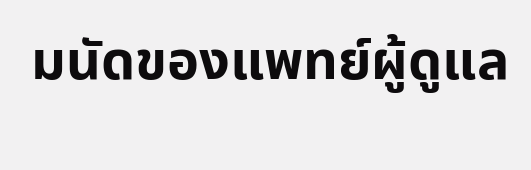มนัดของแพทย์ผู้ดูแล